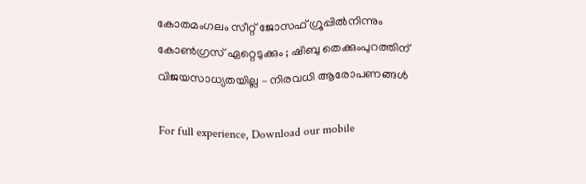കോതമംഗലം സീറ്റ് ജോസഫ് ഗ്രൂപ്പില്‍നിന്നും കോണ്‍ഗ്രസ് ഏറ്റെടുക്കും ; ഷിബു തെക്കുംപുറത്തിന് വിജയസാധ്യതയില്ല – നിരവധി ആരോപണങ്ങള്‍

For full experience, Download our mobile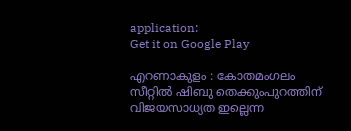application:
Get it on Google Play

എറണാകുളം : കോതമംഗലം സീറ്റില്‍ ഷിബു തെക്കുംപുറത്തിന് വിജയസാധ്യത ഇല്ലെന്ന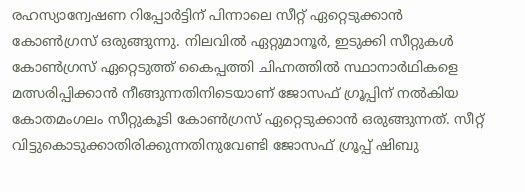രഹസ്യാന്വേഷണ റിപ്പോര്‍ട്ടിന് പിന്നാലെ സീറ്റ് ഏറ്റെടുക്കാന്‍ കോണ്‍ഗ്രസ് ഒരുങ്ങുന്നു. നിലവില്‍ ഏറ്റുമാനൂര്‍, ഇടുക്കി സീറ്റുകള്‍ കോണ്‍ഗ്രസ് ഏറ്റെടുത്ത് കൈപ്പത്തി ചിഹ്നത്തില്‍ സ്ഥാനാര്‍ഥികളെ മത്സരിപ്പിക്കാന്‍ നീങ്ങുന്നതിനിടെയാണ് ജോസഫ് ഗ്രൂപ്പിന് നല്‍കിയ കോതമംഗലം സീറ്റുകൂടി കോണ്‍ഗ്രസ് ഏറ്റെടുക്കാന്‍ ഒരുങ്ങുന്നത്. സീറ്റ് വിട്ടുകൊടുക്കാതിരിക്കുന്നതിനുവേണ്ടി ജോസഫ് ഗ്രൂപ്പ് ഷിബു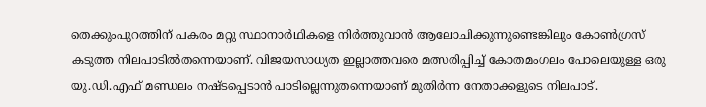തെക്കുംപുറത്തിന് പകരം മറ്റു സ്ഥാനാര്‍ഥികളെ നിര്‍ത്തുവാന്‍ ആലോചിക്കുന്നുണ്ടെങ്കിലും കോണ്‍ഗ്രസ് കടുത്ത നിലപാടില്‍തന്നെയാണ്. വിജയസാധ്യത ഇല്ലാത്തവരെ മത്സരിപ്പിച്ച് കോതമംഗലം പോലെയുള്ള ഒരു യു.ഡി.എഫ് മണ്ഡലം നഷ്ടപ്പെടാന്‍ പാടില്ലെന്നുതന്നെയാണ് മുതിര്‍ന്ന നേതാക്കളുടെ നിലപാട്.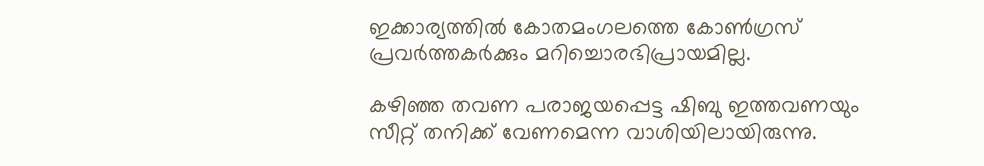ഇക്കാര്യത്തില്‍ കോതമംഗലത്തെ കോണ്‍ഗ്രസ് പ്രവര്‍ത്തകര്‍ക്കും മറിച്ചൊരഭിപ്രായമില്ല.

കഴിഞ്ഞ തവണ പരാജയപ്പെട്ട ഷിബു ഇത്തവണയും സീറ്റ് തനിക്ക് വേണമെന്ന വാശിയിലായിരുന്നു.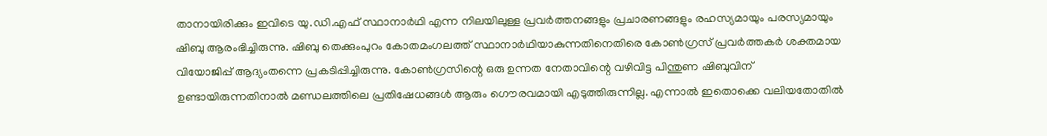താനായിരിക്കും ഇവിടെ യു.ഡി.എഫ് സ്ഥാനാര്‍ഥി എന്ന നിലയിലുള്ള പ്രവര്‍ത്തനങ്ങളും പ്രചാരണങ്ങളും രഹസ്യമായും പരസ്യമായും ഷിബു ആരംഭിച്ചിരുന്നു. ഷിബു തെക്കുംപുറം കോതമംഗലത്ത് സ്ഥാനാര്‍ഥിയാകുന്നതിനെതിരെ കോണ്‍ഗ്രസ് പ്രവര്‍ത്തകര്‍ ശക്തമായ വിയോജിപ്പ് ആദ്യംതന്നെ പ്രകടിപ്പിച്ചിരുന്നു. കോണ്‍ഗ്രസിന്റെ ഒരു ഉന്നത നേതാവിന്റെ വഴിവിട്ട പിന്തുണ ഷിബുവിന് ഉണ്ടായിരുന്നതിനാല്‍ മണ്ഡലത്തിലെ പ്രതിഷേധങ്ങള്‍ ആരും ഗൌരവമായി എടുത്തിരുന്നില്ല. എന്നാല്‍ ഇതൊക്കെ വലിയതോതില്‍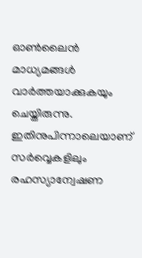ഓണ്‍ലൈന്‍ മാധ്യമങ്ങള്‍ വാര്‍ത്തയാക്കുകയും ചെയ്തിരുന്നു. ഇതിനുപിന്നാലെയാണ് സര്‍വ്വെകളിലും രഹസ്യാന്വേഷണ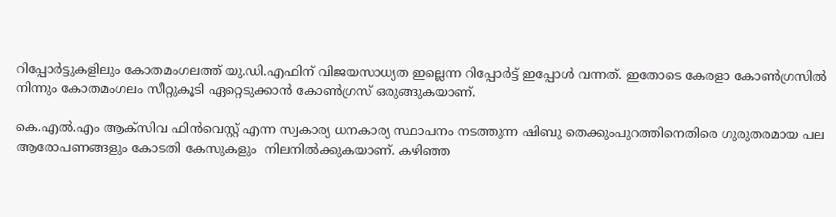റിപ്പോര്‍ട്ടുകളിലും കോതമംഗലത്ത് യു.ഡി.എഫിന് വിജയസാധ്യത ഇല്ലെന്ന റിപ്പോര്‍ട്ട് ഇപ്പോള്‍ വന്നത്. ഇതോടെ കേരളാ കോണ്‍ഗ്രസില്‍ നിന്നും കോതമംഗലം സീറ്റുകൂടി ഏറ്റെടുക്കാന്‍ കോണ്‍ഗ്രസ് ഒരുങ്ങുകയാണ്.

കെ.എല്‍.എം ആക്സിവ ഫിന്‍വെസ്റ്റ് എന്ന സ്വകാര്യ ധനകാര്യ സ്ഥാപനം നടത്തുന്ന ഷിബു തെക്കുംപുറത്തിനെതിരെ ഗുരുതരമായ പല ആരോപണങ്ങളും കോടതി കേസുകളും  നിലനില്‍ക്കുകയാണ്. കഴിഞ്ഞ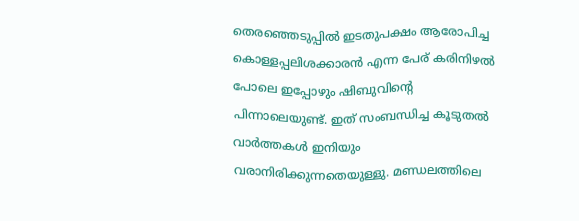തെരഞ്ഞെടുപ്പില്‍ ഇടതുപക്ഷം ആരോപിച്ച കൊള്ളപ്പലിശക്കാരന്‍ എന്ന പേര് കരിനിഴല്‍ പോലെ ഇപ്പോഴും ഷിബുവിന്റെ പിന്നാലെയുണ്ട്. ഇത് സംബന്ധിച്ച കൂടുതല്‍ വാര്‍ത്തകള്‍ ഇനിയും വരാനിരിക്കുന്നതെയുള്ളു. മണ്ഡലത്തിലെ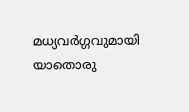മധ്യവര്‍ഗ്ഗവുമായി യാതൊരു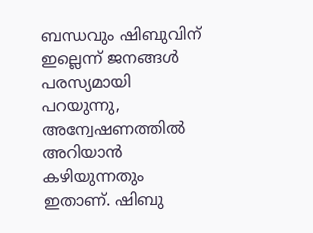ബന്ധവും ഷിബുവിന് ഇല്ലെന്ന് ജനങ്ങള്‍ പരസ്യമായി പറയുന്നു, അന്വേഷണത്തില്‍ അറിയാന്‍ കഴിയുന്നതും ഇതാണ്. ഷിബു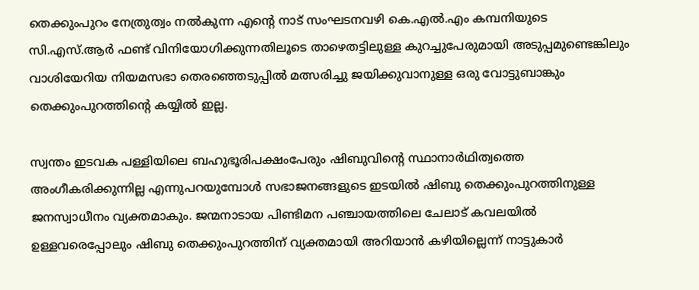തെക്കുംപുറം നേത്രുത്വം നല്‍കുന്ന എന്റെ നാട് സംഘടനവഴി കെ.എല്‍.എം കമ്പനിയുടെ സി.എസ്.ആര്‍ ഫണ്ട് വിനിയോഗിക്കുന്നതിലൂടെ താഴെതട്ടിലുള്ള കുറച്ചുപേരുമായി അടുപ്പമുണ്ടെങ്കിലും വാശിയേറിയ നിയമസഭാ തെരഞ്ഞെടുപ്പില്‍ മത്സരിച്ചു ജയിക്കുവാനുള്ള ഒരു വോട്ടുബാങ്കും തെക്കുംപുറത്തിന്റെ കയ്യില്‍ ഇല്ല.

സ്വന്തം ഇടവക പള്ളിയിലെ ബഹുഭൂരിപക്ഷംപേരും ഷിബുവിന്റെ സ്ഥാനാര്‍ഥിത്വത്തെ അംഗീകരിക്കുന്നില്ല എന്നുപറയുമ്പോള്‍ സഭാജനങ്ങളുടെ ഇടയില്‍ ഷിബു തെക്കുംപുറത്തിനുള്ള ജനസ്വാധീനം വ്യക്തമാകും. ജന്മനാടായ പിണ്ടിമന പഞ്ചായത്തിലെ ചേലാട് കവലയില്‍ ഉള്ളവരെപ്പോലും ഷിബു തെക്കുംപുറത്തിന് വ്യക്തമായി അറിയാന്‍ കഴിയില്ലെന്ന് നാട്ടുകാര്‍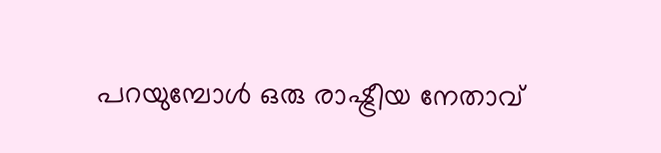പറയുമ്പോള്‍ ഒരു രാഷ്ട്രീയ നേതാവ്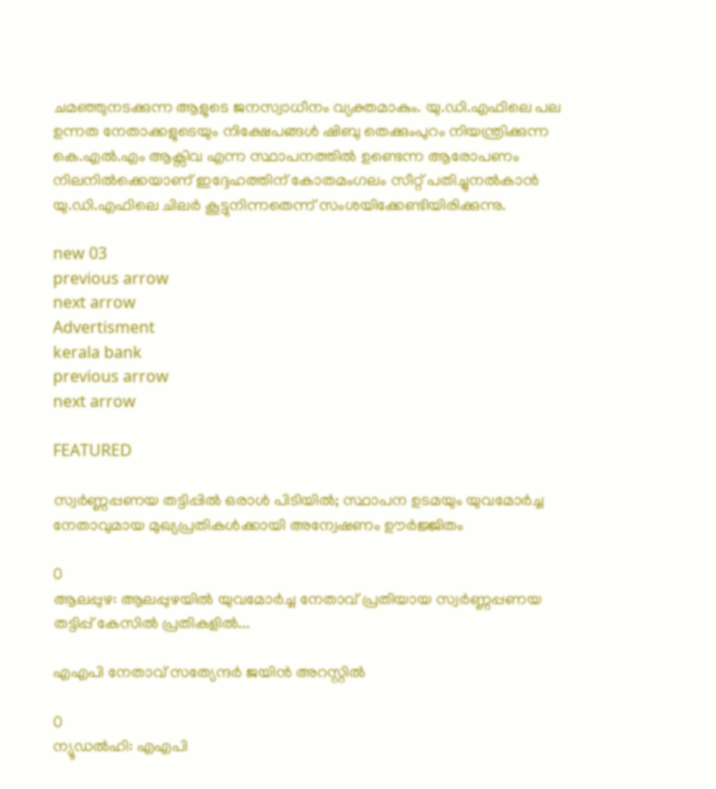ചമഞ്ഞുനടക്കുന്ന ആളുടെ ജനസ്വാധീനം വ്യക്തമാകും. യു.ഡി.എഫിലെ പല ഉന്നത നേതാക്കളുടെയും നിക്ഷേപങ്ങള്‍ ഷിബു തെക്കുംപുറം നിയന്ത്രിക്കുന്ന കെ.എല്‍.എം ആക്സിവ എന്ന സ്ഥാപനത്തില്‍ ഉണ്ടെന്ന ആരോപണം നിലനില്‍ക്കെയാണ് ഇദ്ദേഹത്തിന് കോതമംഗലം സീറ്റ് പതിച്ചുനല്‍കാന്‍ യു.ഡി.എഫിലെ ചിലര്‍ കൂട്ടുനിന്നതെന്ന് സംശയിക്കേണ്ടിയിരിക്കുന്നു.

new 03
previous arrow
next arrow
Advertisment
kerala bank
previous arrow
next arrow

FEATURED

സ്വർണ്ണപ്പണയ തട്ടിപ്പിൽ ഒരാൾ പിടിയിൽ; സ്ഥാപന ഉടമയും യുവമോർച്ച നേതാവുമായ മുഖ്യപ്രതികൾക്കായി അന്വേഷണം ഊർജ്ജിതം

0
ആലപ്പുഴ: ആലപ്പുഴയില്‍ യുവമോര്‍ച്ച നേതാവ് പ്രതിയായ സ്വര്‍ണ്ണപ്പണയ തട്ടിപ്പ് കേസില്‍ പ്രതികളിൽ...

എഎപി നേതാവ് സത്യേന്ദർ ജയിൻ അറസ്റ്റിൽ

0
ന്യൂഡല്‍ഹി: എഎപി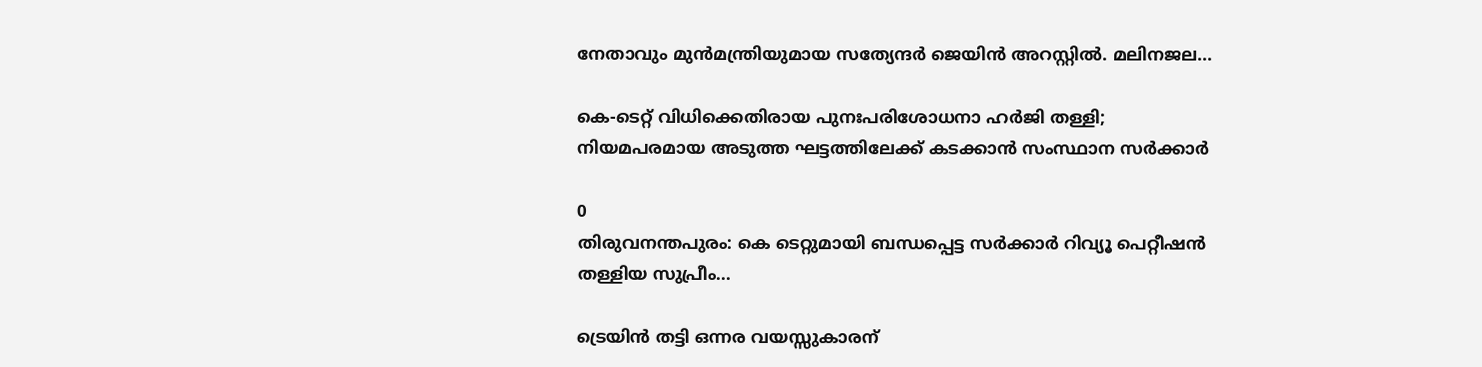നേതാവും മുന്‍മന്ത്രിയുമായ സത്യേന്ദര്‍ ജെയിന്‍ അറസ്റ്റില്‍. മലിനജല...

കെ-ടെറ്റ് വിധിക്കെതിരായ പുനഃപരിശോധനാ ഹർജി തള്ളി; നിയമപരമായ അടുത്ത ഘട്ടത്തിലേക്ക് കടക്കാൻ സംസ്ഥാന സർക്കാർ

0
തിരുവനന്തപുരം: കെ ടെറ്റുമായി ബന്ധപ്പെട്ട സര്‍ക്കാര്‍ റിവ്യൂ പെറ്റീഷന്‍ തള്ളിയ സുപ്രീം...

ട്രെയിൻ തട്ടി ഒന്നര വയസ്സുകാരന്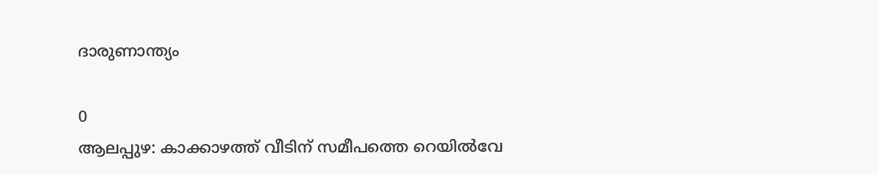ദാരുണാന്ത്യം

0
ആലപ്പുഴ: കാക്കാഴത്ത് വീടിന് സമീപത്തെ റെയിൽവേ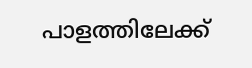പാളത്തിലേക്ക്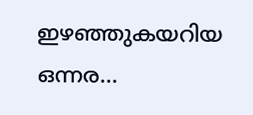ഇഴഞ്ഞുകയറിയ ഒന്നര...